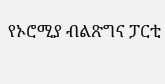የኦሮሚያ ብልጽግና ፓርቲ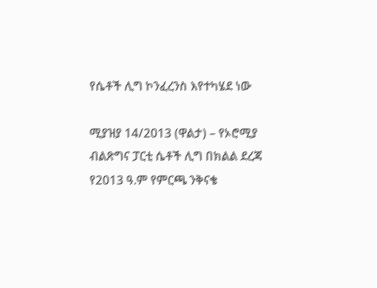የሴቶች ሊግ ኮንፈረንስ እየተካሄደ ነው

ሚያዝያ 14/2013 (ዋልታ) – የኦሮሚያ ብልጽግና ፓርቲ ሴቶች ሊግ በክልል ደረጃ የ2013 ዓ.ም የምርጫ ንቅናቄ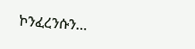ኮንፈረንሱን…